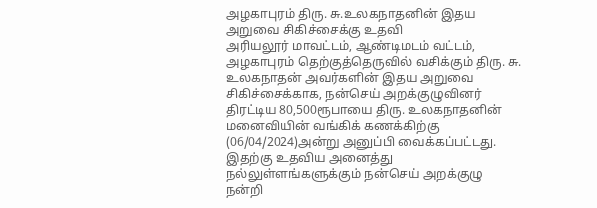அழகாபுரம் திரு. சு.உலகநாதனின் இதய அறுவை சிகிச்சைக்கு உதவி
அரியலூர் மாவட்டம், ஆண்டிமடம் வட்டம், அழகாபுரம் தெற்குத்தெருவில் வசிக்கும் திரு. சு. உலகநாதன் அவர்களின் இதய அறுவை சிகிச்சைக்காக, நன்செய் அறக்குழுவினர் திரட்டிய 80,500ரூபாயை திரு. உலகநாதனின் மனைவியின் வங்கிக் கணக்கிற்கு (06/04/2024)அன்று அனுப்பி வைக்கப்பட்டது. இதற்கு உதவிய அனைத்து நல்லுள்ளங்களுக்கும் நன்செய் அறக்குழு நன்றி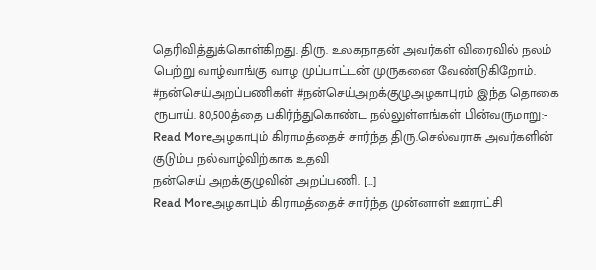தெரிவித்துக்கொள்கிறது. திரு. உலகநாதன் அவர்கள் விரைவில் நலம் பெற்று வாழ்வாங்கு வாழ முப்பாட்டன் முருகனை வேண்டுகிறோம். #நன்செய்அறப்பணிகள் #நன்செய்அறக்குழுஅழகாபுரம் இந்த தொகை ரூபாய். 80,500த்தை பகிர்ந்துகொண்ட நல்லுள்ளங்கள் பின்வருமாறு:-
Read Moreஅழகாபும் கிராமத்தைச் சார்ந்த திரு.செல்வராசு அவர்களின் குடும்ப நல்வாழ்விற்காக உதவி
நன்செய் அறக்குழுவின் அறப்பணி. […]
Read Moreஅழகாபும் கிராமத்தைச் சார்ந்த முன்னாள் ஊராட்சி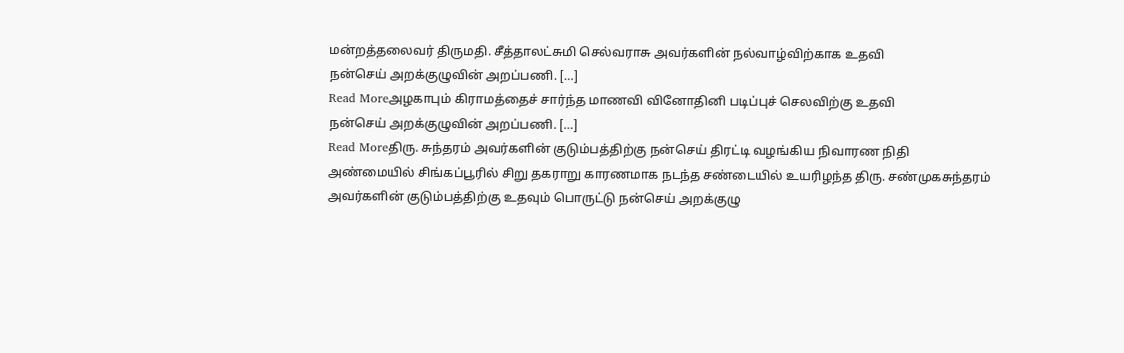மன்றத்தலைவர் திருமதி. சீத்தாலட்சுமி செல்வராசு அவர்களின் நல்வாழ்விற்காக உதவி
நன்செய் அறக்குழுவின் அறப்பணி. […]
Read Moreஅழகாபும் கிராமத்தைச் சார்ந்த மாணவி வினோதினி படிப்புச் செலவிற்கு உதவி
நன்செய் அறக்குழுவின் அறப்பணி. […]
Read Moreதிரு. சுந்தரம் அவர்களின் குடும்பத்திற்கு நன்செய் திரட்டி வழங்கிய நிவாரண நிதி
அண்மையில் சிங்கப்பூரில் சிறு தகராறு காரணமாக நடந்த சண்டையில் உயரிழந்த திரு. சண்முகசுந்தரம் அவர்களின் குடும்பத்திற்கு உதவும் பொருட்டு நன்செய் அறக்குழு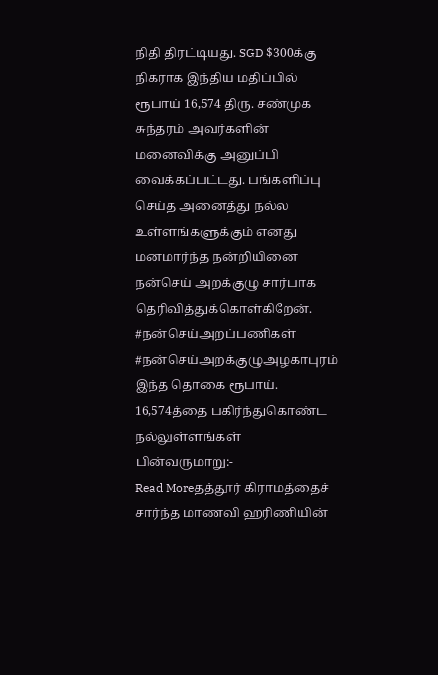நிதி திரட்டியது. SGD $300க்கு நிகராக இந்திய மதிப்பில் ரூபாய் 16,574 திரு. சண்முக சுந்தரம் அவர்களின் மனைவிக்கு அனுப்பி வைக்கப்பட்டது. பங்களிப்பு செய்த அனைத்து நல்ல உள்ளங்களுக்கும் எனது மனமார்ந்த நன்றியினை நன்செய் அறக்குழு சார்பாக தெரிவித்துக்கொள்கிறேன். #நன்செய்அறப்பணிகள் #நன்செய்அறக்குழுஅழகாபுரம் இந்த தொகை ரூபாய். 16,574த்தை பகிர்ந்துகொண்ட நல்லுள்ளங்கள் பின்வருமாறு:-
Read Moreதத்தூர் கிராமத்தைச் சார்ந்த மாணவி ஹரிணியின்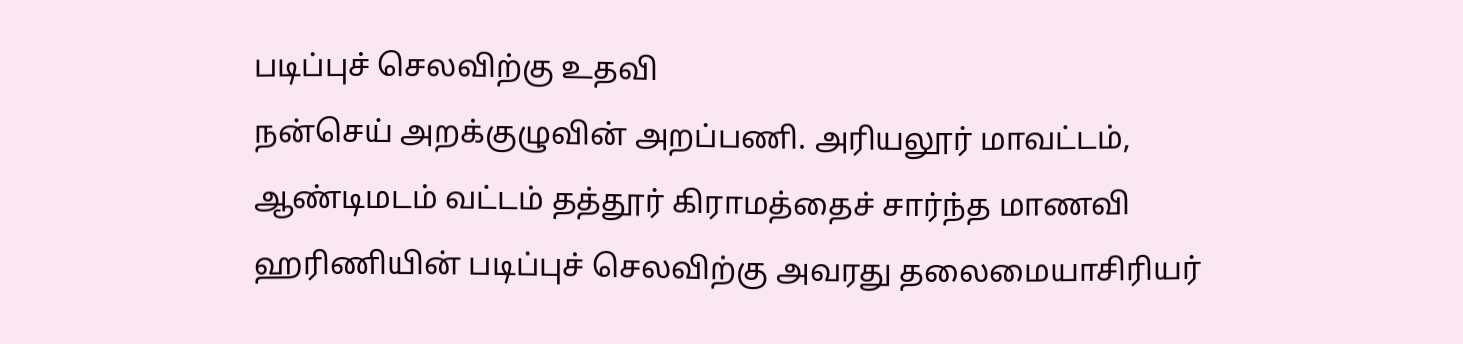படிப்புச் செலவிற்கு உதவி
நன்செய் அறக்குழுவின் அறப்பணி. அரியலூர் மாவட்டம், ஆண்டிமடம் வட்டம் தத்தூர் கிராமத்தைச் சார்ந்த மாணவி ஹரிணியின் படிப்புச் செலவிற்கு அவரது தலைமையாசிரியர்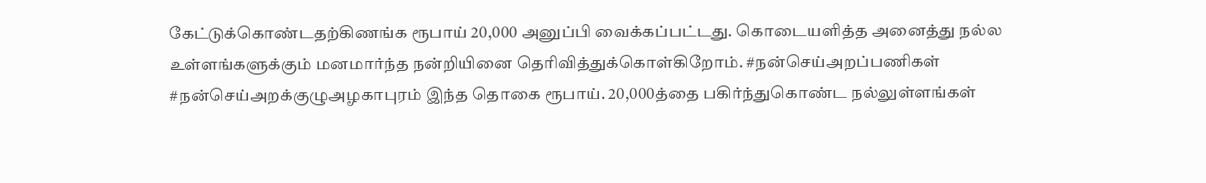கேட்டுக்கொண்டதற்கிணங்க ரூபாய் 20,000 அனுப்பி வைக்கப்பட்டது. கொடையளித்த அனைத்து நல்ல உள்ளங்களுக்கும் மனமார்ந்த நன்றியினை தெரிவித்துக்கொள்கிறோம். #நன்செய்அறப்பணிகள் #நன்செய்அறக்குழுஅழகாபுரம் இந்த தொகை ரூபாய். 20,000த்தை பகிர்ந்துகொண்ட நல்லுள்ளங்கள்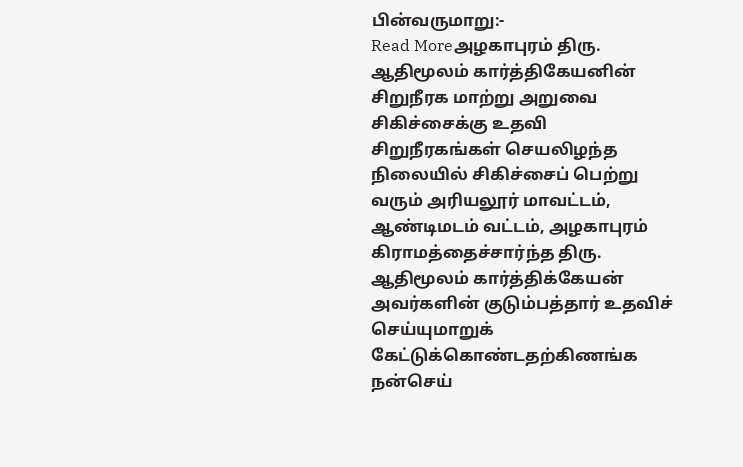பின்வருமாறு:-
Read Moreஅழகாபுரம் திரு. ஆதிமூலம் கார்த்திகேயனின் சிறுநீரக மாற்று அறுவை சிகிச்சைக்கு உதவி
சிறுநீரகங்கள் செயலிழந்த நிலையில் சிகிச்சைப் பெற்று வரும் அரியலூர் மாவட்டம், ஆண்டிமடம் வட்டம், அழகாபுரம் கிராமத்தைச்சார்ந்த திரு. ஆதிமூலம் கார்த்திக்கேயன் அவர்களின் குடும்பத்தார் உதவிச் செய்யுமாறுக் கேட்டுக்கொண்டதற்கிணங்க நன்செய்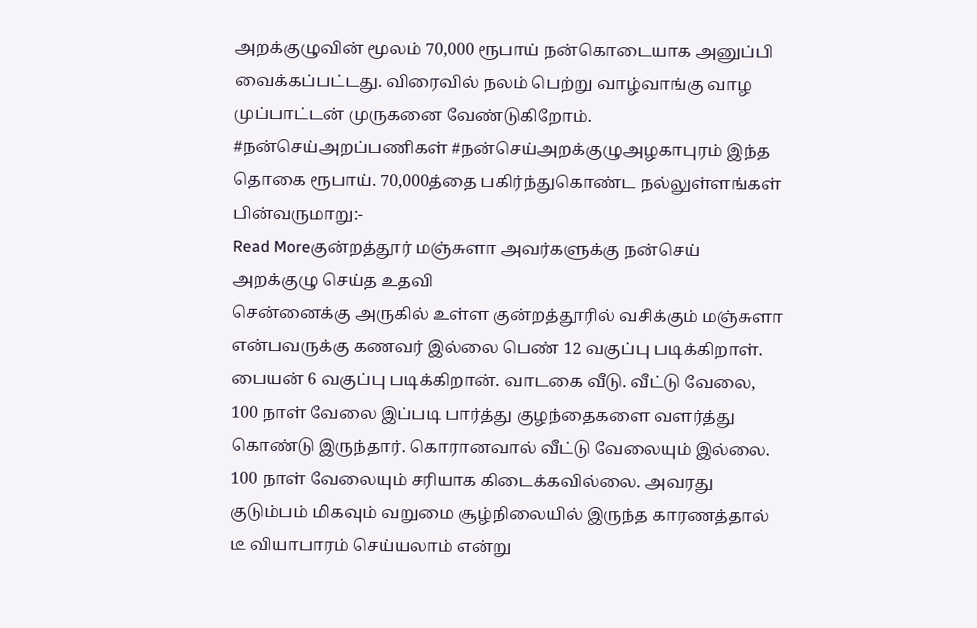அறக்குழுவின் மூலம் 70,000 ரூபாய் நன்கொடையாக அனுப்பி வைக்கப்பட்டது. விரைவில் நலம் பெற்று வாழ்வாங்கு வாழ முப்பாட்டன் முருகனை வேண்டுகிறோம். #நன்செய்அறப்பணிகள் #நன்செய்அறக்குழுஅழகாபுரம் இந்த தொகை ரூபாய். 70,000த்தை பகிர்ந்துகொண்ட நல்லுள்ளங்கள் பின்வருமாறு:-
Read Moreகுன்றத்தூர் மஞ்சுளா அவர்களுக்கு நன்செய் அறக்குழு செய்த உதவி
சென்னைக்கு அருகில் உள்ள குன்றத்தூரில் வசிக்கும் மஞ்சுளா என்பவருக்கு கணவர் இல்லை பெண் 12 வகுப்பு படிக்கிறாள். பையன் 6 வகுப்பு படிக்கிறான். வாடகை வீடு. வீட்டு வேலை, 100 நாள் வேலை இப்படி பார்த்து குழந்தைகளை வளர்த்து கொண்டு இருந்தார். கொரானவால் வீட்டு வேலையும் இல்லை. 100 நாள் வேலையும் சரியாக கிடைக்கவில்லை. அவரது குடும்பம் மிகவும் வறுமை சூழ்நிலையில் இருந்த காரணத்தால் டீ வியாபாரம் செய்யலாம் என்று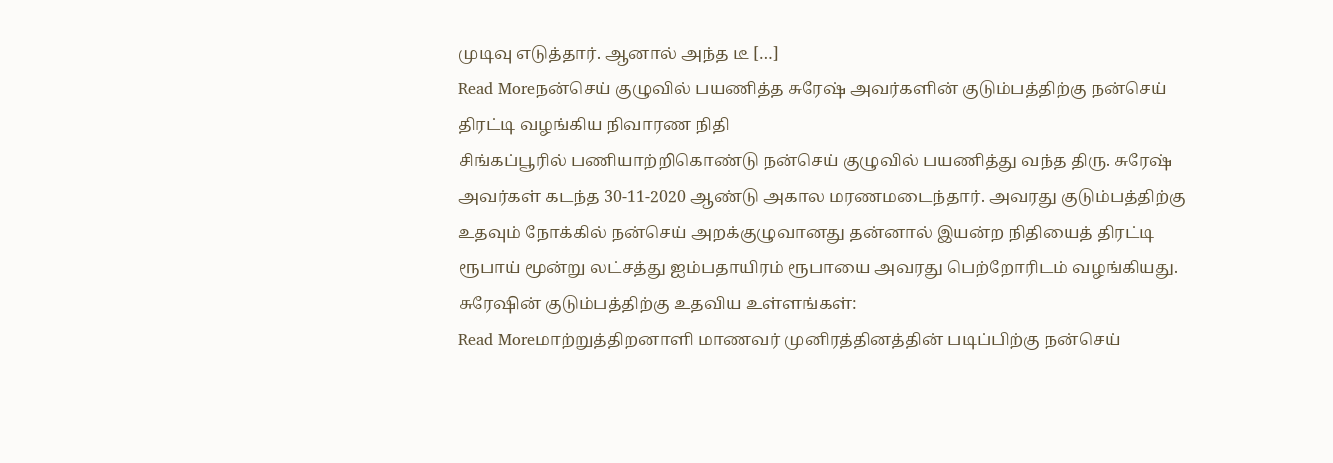முடிவு எடுத்தார். ஆனால் அந்த டீ […]
Read Moreநன்செய் குழுவில் பயணித்த சுரேஷ் அவர்களின் குடும்பத்திற்கு நன்செய் திரட்டி வழங்கிய நிவாரண நிதி
சிங்கப்பூரில் பணியாற்றிகொண்டு நன்செய் குழுவில் பயணித்து வந்த திரு. சுரேஷ் அவர்கள் கடந்த 30-11-2020 ஆண்டு அகால மரணமடைந்தார். அவரது குடும்பத்திற்கு உதவும் நோக்கில் நன்செய் அறக்குழுவானது தன்னால் இயன்ற நிதியைத் திரட்டி ரூபாய் மூன்று லட்சத்து ஐம்பதாயிரம் ரூபாயை அவரது பெற்றோரிடம் வழங்கியது. சுரேஷின் குடும்பத்திற்கு உதவிய உள்ளங்கள்:
Read Moreமாற்றுத்திறனாளி மாணவர் முனிரத்தினத்தின் படிப்பிற்கு நன்செய்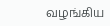வழங்கிய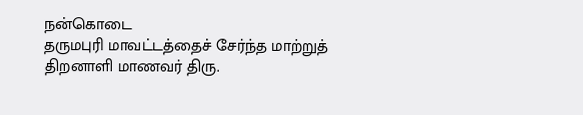நன்கொடை
தருமபுரி மாவட்டத்தைச் சேர்ந்த மாற்றுத் திறனாளி மாணவர் திரு.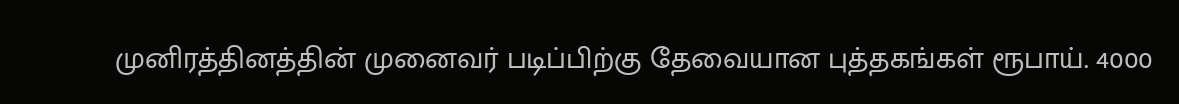முனிரத்தினத்தின் முனைவர் படிப்பிற்கு தேவையான புத்தகங்கள் ரூபாய். 4000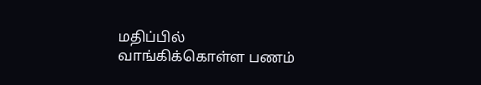மதிப்பில் வாங்கிக்கொள்ள பணம்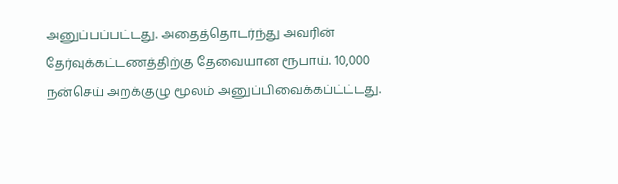அனுப்பப்பட்டது. அதைத்தொடர்ந்து அவரின் தேர்வுக்கட்டணத்திற்கு தேவையான ரூபாய். 10,000 நன்செய் அறக்குழு மூலம் அனுப்பிவைக்கப்ட்ட்டது.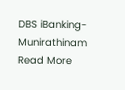DBS iBanking-Munirathinam
Read More